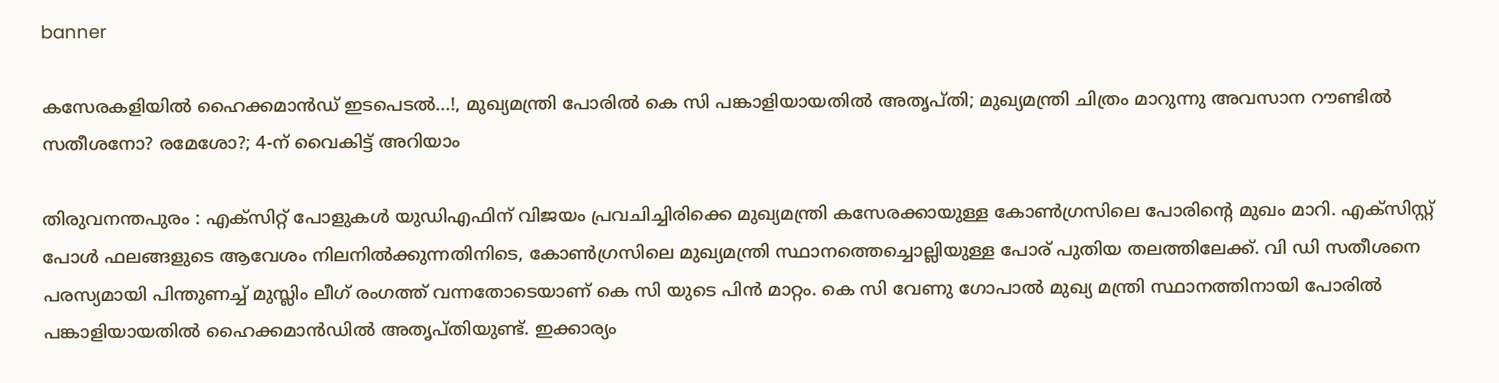banner

കസേരകളിയിൽ ഹൈക്കമാൻഡ് ഇടപെടൽ...!, മുഖ്യമന്ത്രി പോരിൽ കെ സി പങ്കാളിയായതിൽ അതൃപ്തി; മുഖ്യമന്ത്രി ചിത്രം മാറുന്നു അവസാന റൗണ്ടിൽ സതീശനോ? രമേശോ?; 4-ന് വൈകിട്ട് അറിയാം

തിരുവനന്തപുരം : എക്‌സിറ്റ് പോളുകള്‍ യുഡിഎഫിന് വിജയം പ്രവചിച്ചിരിക്കെ മുഖ്യമന്ത്രി കസേരക്കായുള്ള കോൺഗ്രസിലെ പോരിന്റെ മുഖം മാറി. എക്സിസ്റ്റ് പോൾ ഫലങ്ങളുടെ ആവേശം നിലനില്‍ക്കുന്നതിനിടെ, കോണ്‍ഗ്രസിലെ മുഖ്യമന്ത്രി സ്ഥാനത്തെച്ചൊല്ലിയുള്ള പോര് പുതിയ തലത്തിലേക്ക്. വി ഡി സതീശനെ പരസ്യമായി പിന്തുണച്ച് മുസ്ലിം ലീഗ് രംഗത്ത് വന്നതോടെയാണ് കെ സി യുടെ പിൻ മാറ്റം. കെ സി വേണു ഗോപാൽ മുഖ്യ മന്ത്രി സ്ഥാനത്തിനായി പോരിൽ പങ്കാളിയായതിൽ ഹൈക്കമാന്‍ഡിൽ അതൃപ്തിയുണ്ട്. ഇക്കാര്യം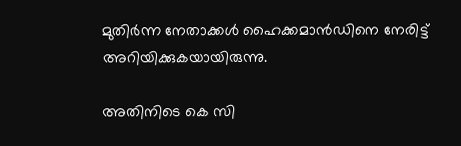മുതിർന്ന നേതാക്കൾ ഹൈക്കമാൻഡിനെ നേരിട്ട് അറിയിക്കുകയായിരുന്നു.

അതിനിടെ കെ സി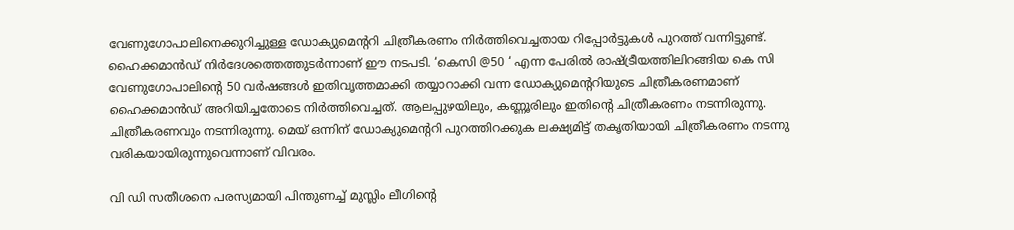വേണുഗോപാലിനെക്കുറിച്ചുള്ള ഡോക്യുമെന്ററി ചിത്രീകരണം നിര്‍ത്തിവെച്ചതായ റിപ്പോര്‍ട്ടുകള്‍ പുറത്ത് വന്നിട്ടുണ്ട്. ഹൈക്കമാന്‍ഡ് നിര്‍ദേശത്തെത്തുടര്‍ന്നാണ് ഈ നടപടി. ‘കെസി @50 ‘ എന്ന പേരില്‍ രാഷ്ട്രീയത്തിലിറങ്ങിയ കെ സി വേണുഗോപാലിന്റെ 50 വര്‍ഷങ്ങള്‍ ഇതിവൃത്തമാക്കി തയ്യാറാക്കി വന്ന ഡോക്യുമെന്ററിയുടെ ചിത്രീകരണമാണ് ഹൈക്കമാൻഡ് അറിയിച്ചതോടെ നിർത്തിവെച്ചത്. ആലപ്പുഴയിലും, കണ്ണൂരിലും ഇതിന്റെ ചിത്രീകരണം നടന്നിരുന്നു. ചിത്രീകരണവും നടന്നിരുന്നു. മെയ് ഒന്നിന് ഡോക്യുമെന്ററി പുറത്തിറക്കുക ലക്ഷ്യമിട്ട് തകൃതിയായി ചിത്രീകരണം നടന്നു വരികയായിരുന്നുവെന്നാണ് വിവരം.

വി ഡി സതീശനെ പരസ്യമായി പിന്തുണച്ച് മുസ്ലിം ലീഗിന്റെ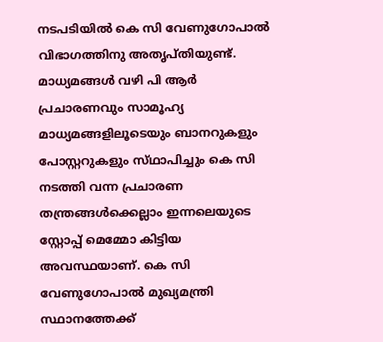നടപടിയില്‍ കെ സി വേണുഗോപാല്‍ വിഭാഗത്തിനു അതൃപ്തിയുണ്ട്. മാധ്യമങ്ങൾ വഴി പി ആർ പ്രചാരണവും സാമൂഹ്യ മാധ്യമങ്ങളിലൂടെയും ബാനറുകളും പോസ്റ്ററുകളും സ്‌ഥാപിച്ചും കെ സി നടത്തി വന്ന പ്രചാരണ തന്ത്രങ്ങൾക്കെല്ലാം ഇന്നലെയുടെ സ്റ്റോപ്പ് മെമ്മോ കിട്ടിയ അവസ്ഥയാണ്. കെ സി വേണുഗോപാല്‍ മുഖ്യമന്ത്രി സ്ഥാനത്തേക്ക്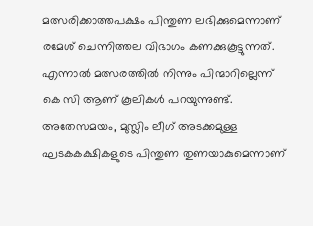മത്സരിക്കാത്തപക്ഷം പിന്തുണ ലഭിക്കുമെന്നാണ് രമേശ് ചെന്നിത്തല വിഭാഗം കണക്കുകൂട്ടുന്നത്. എന്നാല്‍ മത്സരത്തില്‍ നിന്നും പിന്മാറില്ലെന്ന് കെ സി ആണ് കൂലികൾ പറയുന്നുണ്ട്. അതേസമയം, മുസ്ലിം ലീഗ് അടക്കമുള്ള ഘടകകക്ഷികളുടെ പിന്തുണ തുണയാകുമെന്നാണ്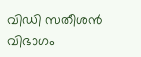വിഡി സതീശന്‍ വിഭാഗം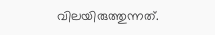വിലയിരുത്തുന്നത്.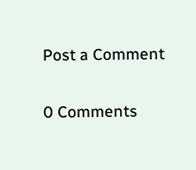Post a Comment

0 Comments